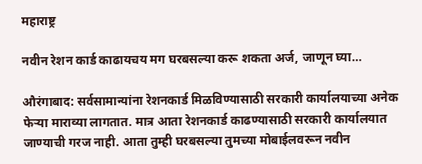महाराष्ट्र

नवीन रेशन कार्ड काढायचय मग घरबसल्या करू शकता अर्ज, जाणून घ्या…

औरंगाबाद: सर्वसामान्यांना रेशनकार्ड मिळविण्यासाठी सरकारी कार्यालयाच्या अनेक फेऱ्या माराव्या लागतात. मात्र आता रेशनकार्ड काढण्यासाठी सरकारी कार्यालयात जाण्याची गरज नाही. आता तुम्ही घरबसल्या तुमच्या मोबाईलवरून नवीन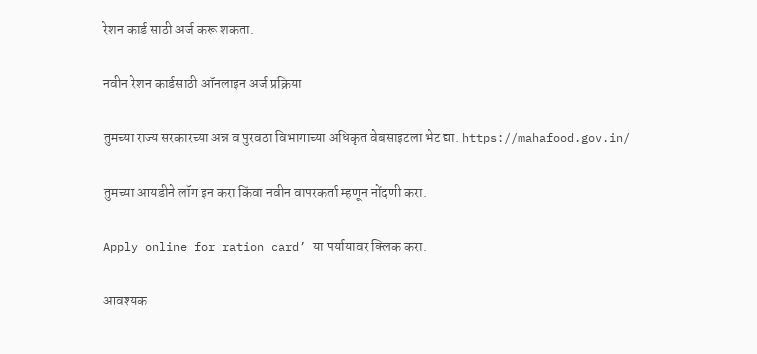रेशन कार्ड साठी अर्ज करू शकता.

नवीन रेशन कार्डसाठी ऑनलाइन अर्ज प्रक्रिया

तुमच्या राज्य सरकारच्या अन्न व पुरवठा विभागाच्या अधिकृत वेबसाइटला भेट द्या. https://mahafood.gov.in/

तुमच्या आयडीने लॉग इन करा किंवा नवीन वापरकर्ता म्हणून नोंदणी करा.

Apply online for ration card’ या पर्यायावर क्लिक करा.

आवश्यक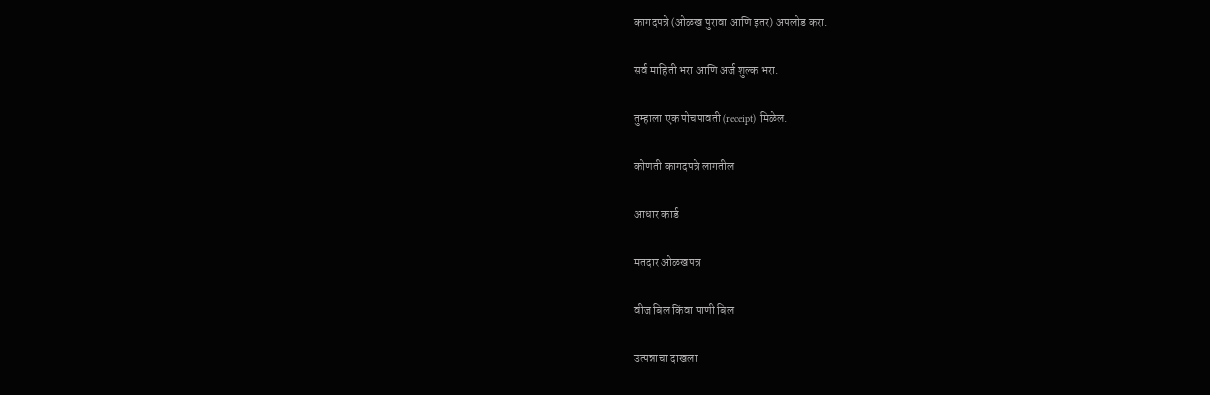कागदपत्रे (ओळख पुरावा आणि इतर) अपलोड करा.

सर्व माहिती भरा आणि अर्ज शुल्क भरा.

तुम्हाला एक पोचपावती (receipt) मिळेल.

कोणती कागदपत्रे लागतील

आधार कार्ड

मतदार ओळखपत्र

वीज बिल किंवा पाणी बिल

उत्पन्नाचा दाखला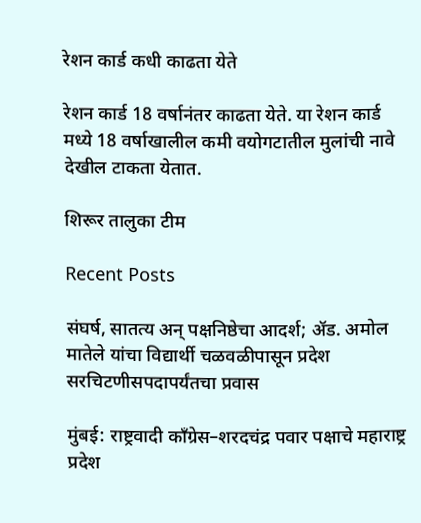रेशन कार्ड कधी काढता येते

रेशन कार्ड 18 वर्षानंतर काढता येते. या रेशन कार्ड मध्ये 18 वर्षाखालील कमी वयोगटातील मुलांची नावे देखील टाकता येतात.

शिरूर तालुका टीम

Recent Posts

संघर्ष, सातत्य अन् पक्षनिष्ठेचा आदर्श; ॲड. अमोल मातेले यांचा विद्यार्थी चळवळीपासून प्रदेश सरचिटणीसपदापर्यंतचा प्रवास

मुंबई: राष्ट्रवादी काँग्रेस–शरदचंद्र पवार पक्षाचे महाराष्ट्र प्रदेश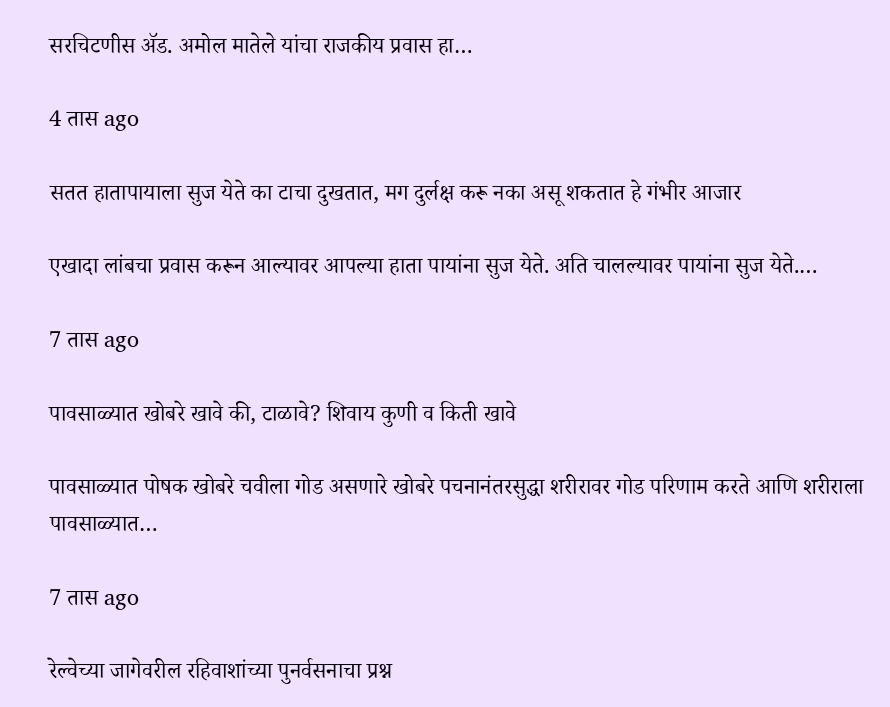सरचिटणीस ॲड. अमोल मातेले यांचा राजकीय प्रवास हा…

4 तास ago

सतत हातापायाला सुज येते का टाचा दुखतात, मग दुर्लक्ष करू नका असू शकतात हे गंभीर आजार

एखादा लांबचा प्रवास करून आल्यावर आपल्या हाता पायांना सुज येते. अति चालल्यावर पायांना सुज येते.…

7 तास ago

पावसाळ्यात खोबरे खावे की, टाळावे? शिवाय कुणी व किती खावे

पावसाळ्यात पोषक खोबरे चवीला गोड असणारे खोबरे पचनानंतरसुद्धा शरीरावर गोड परिणाम करते आणि शरीराला पावसाळ्यात…

7 तास ago

रेल्वेच्या जागेवरील रहिवाशांच्या पुनर्वसनाचा प्रश्न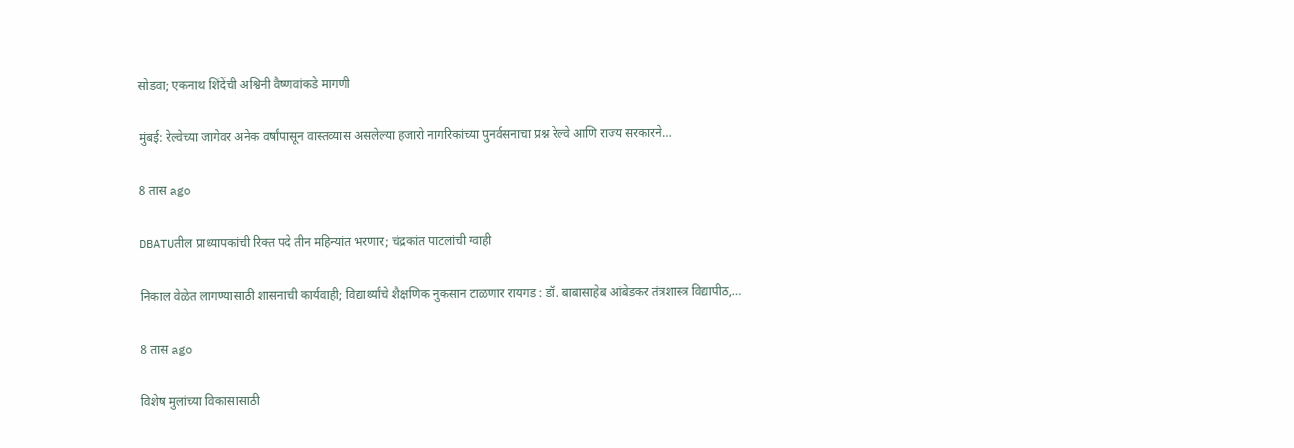सोडवा; एकनाथ शिंदेंची अश्विनी वैष्णवांकडे मागणी

मुंबई: रेल्वेच्या जागेवर अनेक वर्षांपासून वास्तव्यास असलेल्या हजारो नागरिकांच्या पुनर्वसनाचा प्रश्न रेल्वे आणि राज्य सरकारने…

8 तास ago

DBATUतील प्राध्यापकांची रिक्त पदे तीन महिन्यांत भरणार; चंद्रकांत पाटलांची ग्वाही

निकाल वेळेत लागण्यासाठी शासनाची कार्यवाही; विद्यार्थ्यांचे शैक्षणिक नुकसान टाळणार रायगड : डॉ. बाबासाहेब आंबेडकर तंत्रशास्त्र विद्यापीठ,…

8 तास ago

विशेष मुलांच्या विकासासाठी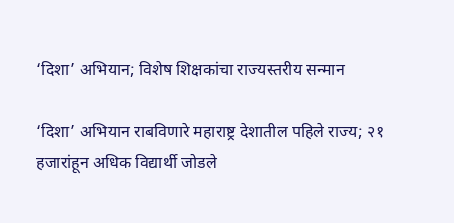‘दिशा’ अभियान; विशेष शिक्षकांचा राज्यस्तरीय सन्मान

‘दिशा’ अभियान राबविणारे महाराष्ट्र देशातील पहिले राज्य; २१ हजारांहून अधिक विद्यार्थी जोडले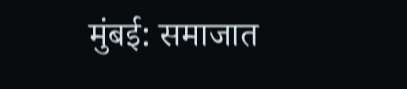मुंबई: समाजात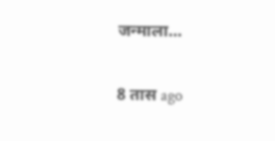जन्माला…

8 तास ago